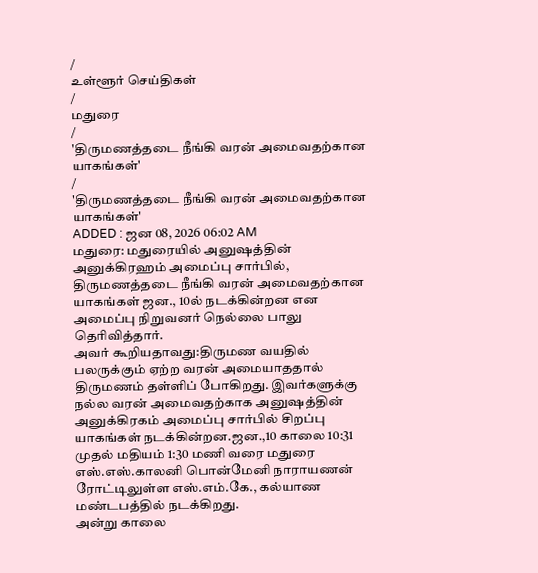/
உள்ளூர் செய்திகள்
/
மதுரை
/
'திருமணத்தடை நீங்கி வரன் அமைவதற்கான யாகங்கள்'
/
'திருமணத்தடை நீங்கி வரன் அமைவதற்கான யாகங்கள்'
ADDED : ஜன 08, 2026 06:02 AM
மதுரை: மதுரையில் அனுஷத்தின் அனுக்கிரஹம் அமைப்பு சார்பில், திருமணத்தடை நீங்கி வரன் அமைவதற்கான யாகங்கள் ஜன., 10ல் நடக்கின்றன என அமைப்பு நிறுவனர் நெல்லை பாலு தெரிவித்தார்.
அவர் கூறியதாவது:திருமண வயதில் பலருக்கும் ஏற்ற வரன் அமையாததால் திருமணம் தள்ளிப் போகிறது. இவர்களுக்கு நல்ல வரன் அமைவதற்காக அனுஷத்தின் அனுக்கிரகம் அமைப்பு சார்பில் சிறப்பு யாகங்கள் நடக்கின்றன.ஜன.,10 காலை 10:31 முதல் மதியம் 1:30 மணி வரை மதுரை எஸ்.எஸ்.காலனி பொன்மேனி நாராயணன் ரோட்டிலுள்ள எஸ்.எம்.கே., கல்யாண மண்டபத்தில் நடக்கிறது.
அன்று காலை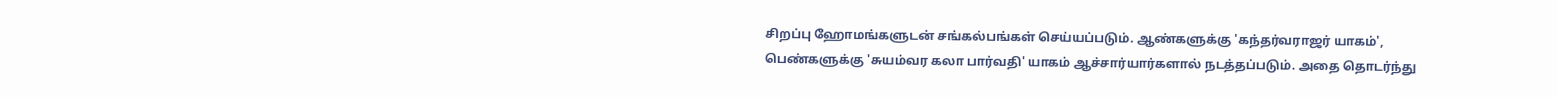சிறப்பு ஹோமங்களுடன் சங்கல்பங்கள் செய்யப்படும். ஆண்களுக்கு 'கந்தர்வராஜர் யாகம்', பெண்களுக்கு 'சுயம்வர கலா பார்வதி' யாகம் ஆச்சார்யார்களால் நடத்தப்படும். அதை தொடர்ந்து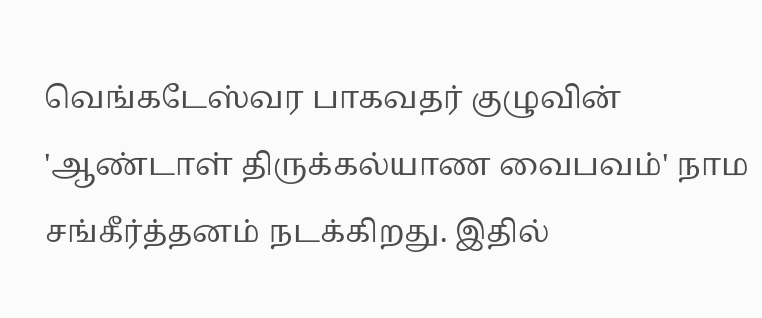வெங்கடேஸ்வர பாகவதர் குழுவின் 'ஆண்டாள் திருக்கல்யாண வைபவம்' நாம சங்கீர்த்தனம் நடக்கிறது. இதில்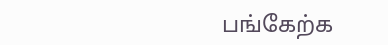பங்கேற்க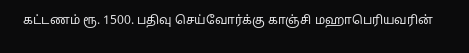கட்டணம் ரூ. 1500. பதிவு செய்வோர்க்கு காஞ்சி மஹாபெரியவரின்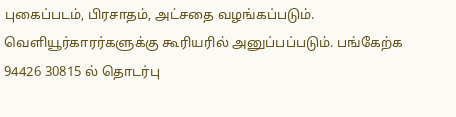புகைப்படம், பிரசாதம், அட்சதை வழங்கப்படும். வெளியூர்காரர்களுக்கு கூரியரில் அனுப்பப்படும். பங்கேற்க 94426 30815 ல் தொடர்பு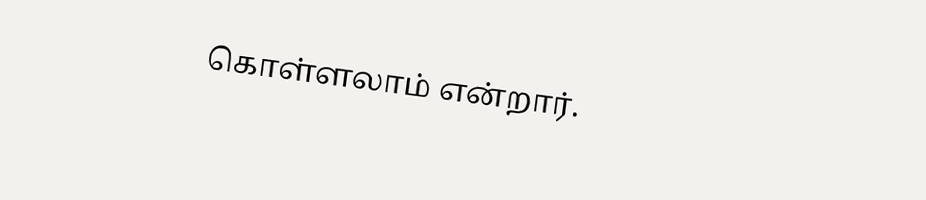கொள்ளலாம் என்றார்.